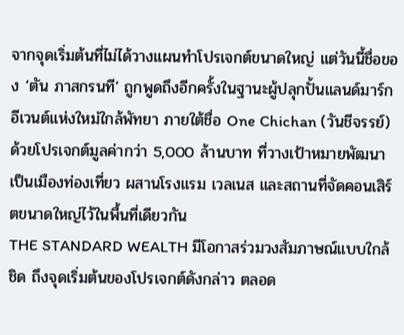จากจุดเริ่มต้นที่ไม่ได้วางแผนทำโปรเจกต์ขนาดใหญ่ แต่วันนี้ชื่อของ ‘ตัน ภาสกรนที’ ถูกพูดถึงอีกครั้งในฐานะผู้ปลุกปั้นแลนด์มาร์กอีเวนต์แห่งใหม่ใกล้พัทยา ภายใต้ชื่อ One Chichan (วันชีจรรย์) ด้วยโปรเจกต์มูลค่ากว่า 5,000 ล้านบาท ที่วางเป้าหมายพัฒนาเป็นเมืองท่องเที่ยว ผสานโรงแรม เวลเนส และสถานที่จัดคอนเสิร์ตขนาดใหญ่ไว้ในพื้นที่เดียวกัน
THE STANDARD WEALTH มีโอกาสร่วมวงสัมภาษณ์แบบใกล้ชิด ถึงจุดเริ่มต้นของโปรเจกต์ดังกล่าว ตลอด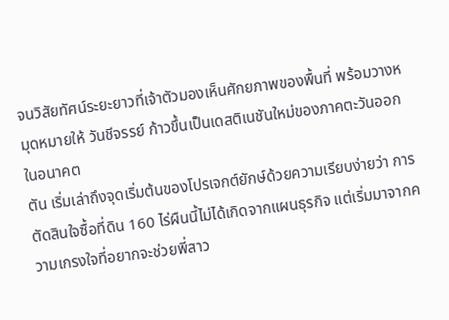จนวิสัยทัศน์ระยะยาวที่เจ้าตัวมองเห็นศักยภาพของพื้นที่ พร้อมวางหมุดหมายให้ วันชีจรรย์ ก้าวขึ้นเป็นเดสติเนชันใหม่ของภาคตะวันออกในอนาคต
ตัน เริ่มเล่าถึงจุดเริ่มต้นของโปรเจกต์ยักษ์ด้วยความเรียบง่ายว่า การตัดสินใจซื้อที่ดิน 160 ไร่ผืนนี้ไม่ได้เกิดจากแผนธุรกิจ แต่เริ่มมาจากความเกรงใจที่อยากจะช่วยพี่สาว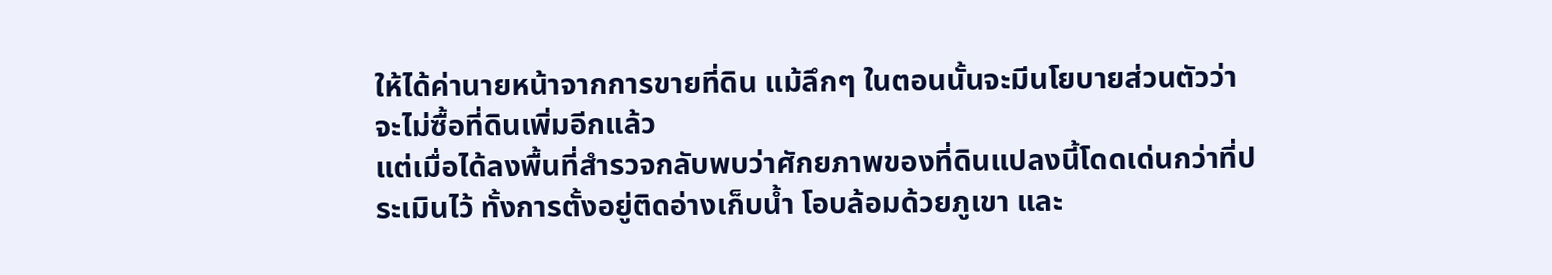ให้ได้ค่านายหน้าจากการขายที่ดิน แม้ลึกๆ ในตอนนั้นจะมีนโยบายส่วนตัวว่าจะไม่ซื้อที่ดินเพิ่มอีกแล้ว
แต่เมื่อได้ลงพื้นที่สำรวจกลับพบว่าศักยภาพของที่ดินแปลงนี้โดดเด่นกว่าที่ประเมินไว้ ทั้งการตั้งอยู่ติดอ่างเก็บน้ำ โอบล้อมด้วยภูเขา และ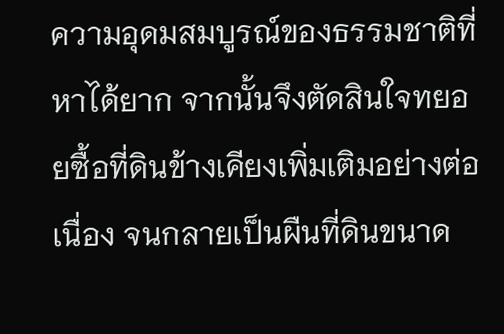ความอุดมสมบูรณ์ของธรรมชาติที่หาได้ยาก จากนั้นจึงตัดสินใจทยอยซื้อที่ดินข้างเคียงเพิ่มเติมอย่างต่อเนื่อง จนกลายเป็นผืนที่ดินขนาด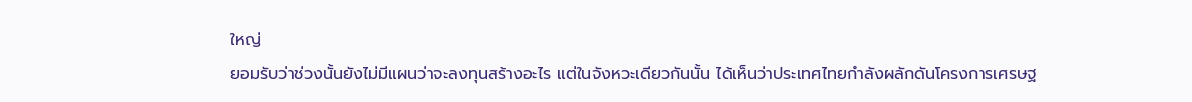ใหญ่
ยอมรับว่าช่วงนั้นยังไม่มีแผนว่าจะลงทุนสร้างอะไร แต่ในจังหวะเดียวกันนั้น ได้เห็นว่าประเทศไทยกำลังผลักดันโครงการเศรษฐ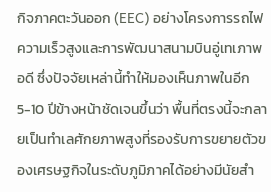กิจภาคตะวันออก (EEC) อย่างโครงการรถไฟความเร็วสูงและการพัฒนาสนามบินอู่เทเภาพอดี ซึ่งปัจจัยเหล่านี้ทำให้มองเห็นภาพในอีก 5-10 ปีข้างหน้าชัดเจนขึ้นว่า พื้นที่ตรงนี้จะกลายเป็นทำเลศักยภาพสูงที่รองรับการขยายตัวของเศรษฐกิจในระดับภูมิภาคได้อย่างมีนัยสำ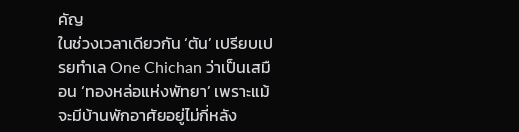คัญ
ในช่วงเวลาเดียวกัน ‘ตัน’ เปรียบเปรยทำเล One Chichan ว่าเป็นเสมือน ‘ทองหล่อแห่งพัทยา’ เพราะแม้จะมีบ้านพักอาศัยอยู่ไม่กี่หลัง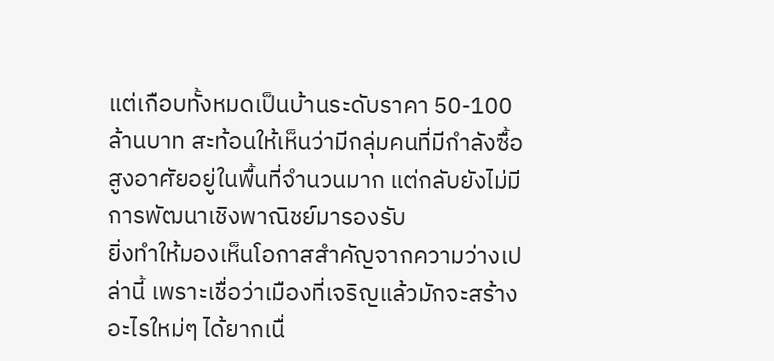แต่เกือบทั้งหมดเป็นบ้านระดับราคา 50-100 ล้านบาท สะท้อนให้เห็นว่ามีกลุ่มคนที่มีกำลังซื้อสูงอาศัยอยู่ในพื้นที่จำนวนมาก แต่กลับยังไม่มีการพัฒนาเชิงพาณิชย์มารองรับ
ยิ่งทำให้มองเห็นโอกาสสำคัญจากความว่างเปล่านี้ เพราะเชื่อว่าเมืองที่เจริญแล้วมักจะสร้างอะไรใหม่ๆ ได้ยากเนื่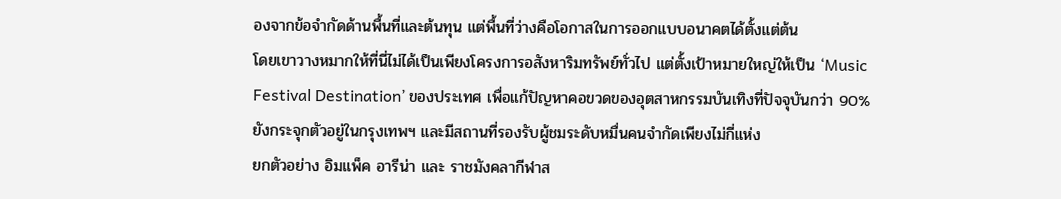องจากข้อจำกัดด้านพื้นที่และต้นทุน แต่พื้นที่ว่างคือโอกาสในการออกแบบอนาคตได้ตั้งแต่ต้น
โดยเขาวางหมากให้ที่นี่ไม่ได้เป็นเพียงโครงการอสังหาริมทรัพย์ทั่วไป แต่ตั้งเป้าหมายใหญ่ให้เป็น ‘Music Festival Destination’ ของประเทศ เพื่อแก้ปัญหาคอขวดของอุตสาหกรรมบันเทิงที่ปัจจุบันกว่า 90% ยังกระจุกตัวอยู่ในกรุงเทพฯ และมีสถานที่รองรับผู้ชมระดับหมื่นคนจำกัดเพียงไม่กี่แห่ง
ยกตัวอย่าง อิมแพ็ค อารีน่า และ ราชมังคลากีฬาส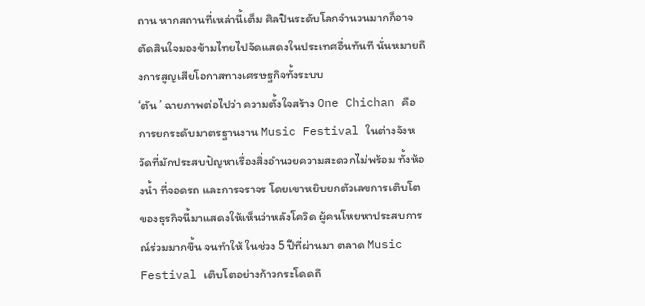ถาน หากสถานที่เหล่านี้เต็ม ศิลปินระดับโลกจำนวนมากก็อาจตัดสินใจมองข้ามไทยไปจัดแสดงในประเทศอื่นทันที นั่นหมายถึงการสูญเสียโอกาสทางเศรษฐกิจทั้งระบบ
‘ตัน ’ ฉายภาพต่อไปว่า ความตั้งใจสร้าง One Chichan คือการยกระดับมาตรฐานงาน Music Festival ในต่างจังหวัดที่มักประสบปัญหาเรื่องสิ่งอำนวยความสะดวกไม่พร้อม ทั้งห้องน้ำ ที่จอดรถ และการจราจร โดยเขาหยิบยกตัวเลขการเติบโตของธุรกิจนี้มาแสดงให้เห็นว่าหลังโควิด ผู้คนโหยหาประสบการณ์ร่วมมากขึ้น จนทำให้ ในช่วง 5 ปีที่ผ่านมา ตลาด Music Festival เติบโตอย่างก้าวกระโดดถึ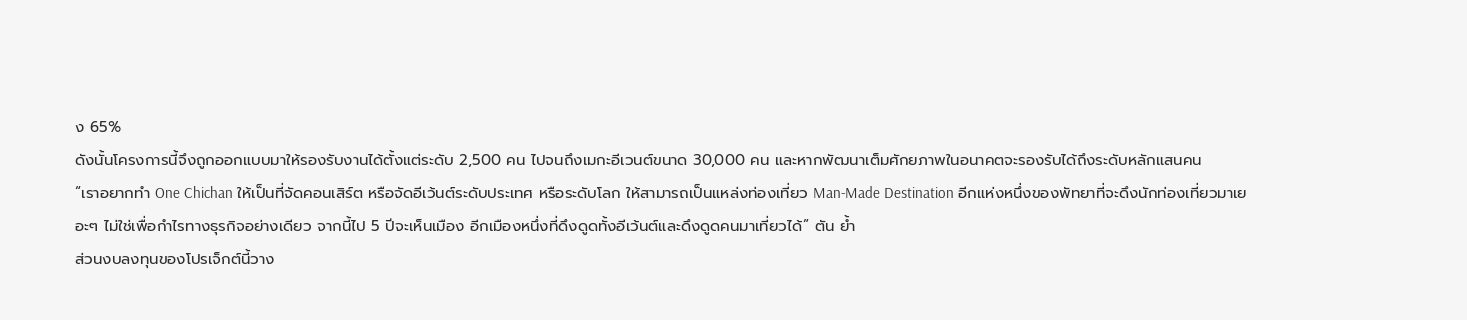ง 65%
ดังนั้นโครงการนี้จึงถูกออกแบบมาให้รองรับงานได้ตั้งแต่ระดับ 2,500 คน ไปจนถึงเมกะอีเวนต์ขนาด 30,000 คน และหากพัฒนาเต็มศักยภาพในอนาคตจะรองรับได้ถึงระดับหลักแสนคน
“เราอยากทำ One Chichan ให้เป็นที่จัดคอนเสิร์ต หรือจัดอีเว้นต์ระดับประเทศ หรือระดับโลก ให้สามารถเป็นแหล่งท่องเที่ยว Man-Made Destination อีกแห่งหนึ่งของพัทยาที่จะดึงนักท่องเที่ยวมาเยอะๆ ไม่ใช่เพื่อกำไรทางธุรกิจอย่างเดียว จากนี้ไป 5 ปีจะเห็นเมือง อีกเมืองหนึ่งที่ดึงดูดทั้งอีเว้นต์และดึงดูดคนมาเที่ยวได้” ตัน ย้ำ
ส่วนงบลงทุนของโปรเจ็กต์นี้วาง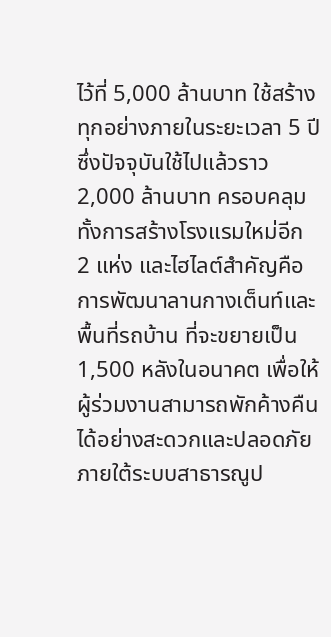ไว้ที่ 5,000 ล้านบาท ใช้สร้างทุกอย่างภายในระยะเวลา 5 ปี ซึ่งปัจจุบันใช้ไปแล้วราว 2,000 ล้านบาท ครอบคลุมทั้งการสร้างโรงแรมใหม่อีก 2 แห่ง และไฮไลต์สำคัญคือการพัฒนาลานกางเต็นท์และพื้นที่รถบ้าน ที่จะขยายเป็น 1,500 หลังในอนาคต เพื่อให้ผู้ร่วมงานสามารถพักค้างคืนได้อย่างสะดวกและปลอดภัยภายใต้ระบบสาธารณูป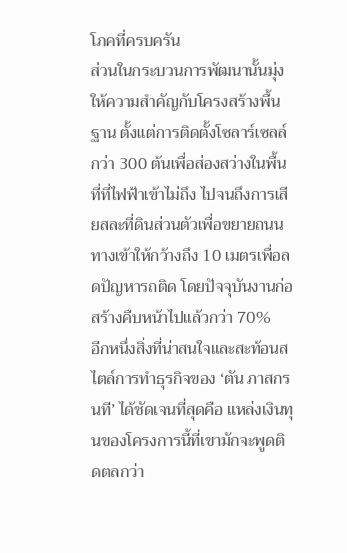โภคที่ครบครัน
ส่วนในกระบวนการพัฒนานั้นมุ่งให้ความสำคัญกับโครงสร้างพื้นฐาน ตั้งแต่การติดตั้งโซลาร์เซลล์กว่า 300 ต้นเพื่อส่องสว่างในพื้นที่ที่ไฟฟ้าเข้าไม่ถึง ไปจนถึงการเสียสละที่ดินส่วนตัวเพื่อขยายถนนทางเข้าให้กว้างถึง 10 เมตรเพื่อลดปัญหารถติด โดยปัจจุบันงานก่อสร้างคืบหน้าไปแล้วกว่า 70%
อีกหนึ่งสิ่งที่น่าสนใจและสะท้อนสไตล์การทำธุรกิจของ ‘ตัน ภาสกรนที’ ได้ชัดเจนที่สุดคือ แหล่งเงินทุนของโครงการนี้ที่เขามักจะพูดติดตลกว่า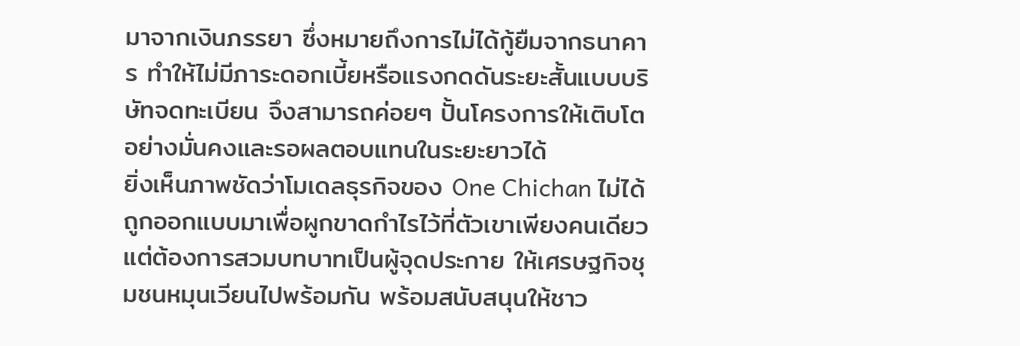มาจากเงินภรรยา ซึ่งหมายถึงการไม่ได้กู้ยืมจากธนาคาร ทำให้ไม่มีภาระดอกเบี้ยหรือแรงกดดันระยะสั้นแบบบริษัทจดทะเบียน จึงสามารถค่อยๆ ปั้นโครงการให้เติบโตอย่างมั่นคงและรอผลตอบแทนในระยะยาวได้
ยิ่งเห็นภาพชัดว่าโมเดลธุรกิจของ One Chichan ไม่ได้ถูกออกแบบมาเพื่อผูกขาดกำไรไว้ที่ตัวเขาเพียงคนเดียว แต่ต้องการสวมบทบาทเป็นผู้จุดประกาย ให้เศรษฐกิจชุมชนหมุนเวียนไปพร้อมกัน พร้อมสนับสนุนให้ชาว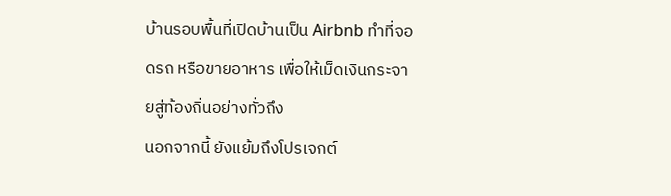บ้านรอบพื้นที่เปิดบ้านเป็น Airbnb ทำที่จอดรถ หรือขายอาหาร เพื่อให้เม็ดเงินกระจายสู่ท้องถิ่นอย่างทั่วถึง
นอกจากนี้ ยังแย้มถึงโปรเจกต์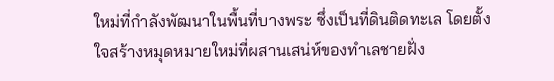ใหม่ที่กำลังพัฒนาในพื้นที่บางพระ ซึ่งเป็นที่ดินติดทะเล โดยตั้งใจสร้างหมุดหมายใหม่ที่ผสานเสน่ห์ของทำเลชายฝั่ง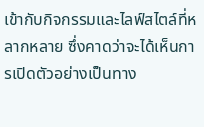เข้ากับกิจกรรมและไลฟ์สไตล์ที่หลากหลาย ซึ่งคาดว่าจะได้เห็นการเปิดตัวอย่างเป็นทาง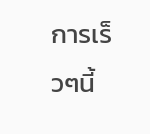การเร็วๆนี้